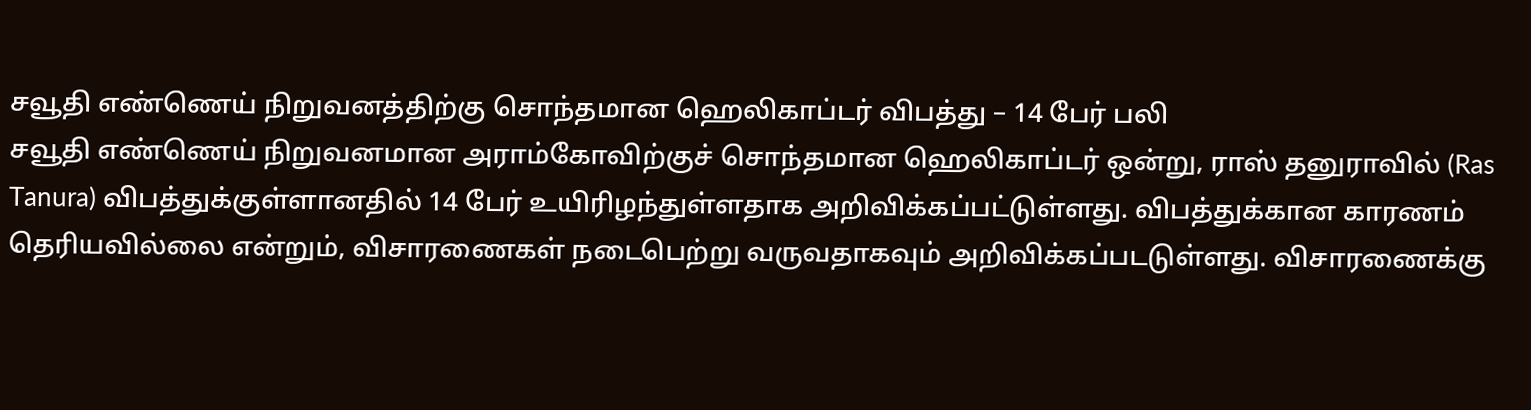சவூதி எண்ணெய் நிறுவனத்திற்கு சொந்தமான ஹெலிகாப்டர் விபத்து – 14 பேர் பலி
சவூதி எண்ணெய் நிறுவனமான அராம்கோவிற்குச் சொந்தமான ஹெலிகாப்டர் ஒன்று, ராஸ் தனுராவில் (Ras Tanura) விபத்துக்குள்ளானதில் 14 பேர் உயிரிழந்துள்ளதாக அறிவிக்கப்பட்டுள்ளது. விபத்துக்கான காரணம் தெரியவில்லை என்றும், விசாரணைகள் நடைபெற்று வருவதாகவும் அறிவிக்கப்படடுள்ளது. விசாரணைக்கு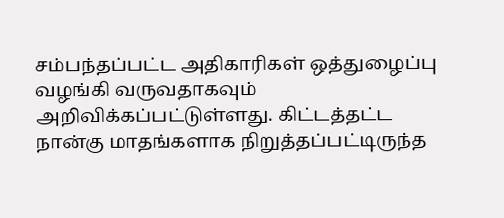சம்பந்தப்பட்ட அதிகாரிகள் ஒத்துழைப்பு வழங்கி வருவதாகவும் அறிவிக்கப்பட்டுள்ளது. கிட்டத்தட்ட நான்கு மாதங்களாக நிறுத்தப்பட்டிருந்த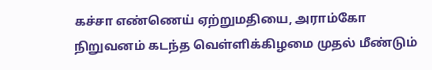கச்சா எண்ணெய் ஏற்றுமதியை, அராம்கோ நிறுவனம் கடந்த வெள்ளிக்கிழமை முதல் மீண்டும்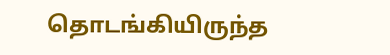தொடங்கியிருந்த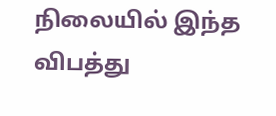நிலையில் இந்த விபத்து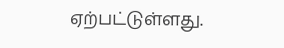ஏற்பட்டுள்ளது.